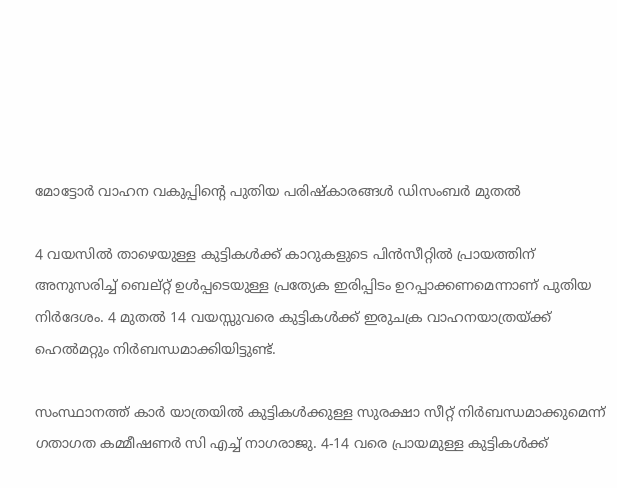മോട്ടോർ വാഹന വകുപ്പിന്റെ പുതിയ പരിഷ്കാരങ്ങൾ ഡിസംബർ മുതൽ

4 വയസില്‍ താഴെയുള്ള കുട്ടികള്‍ക്ക് കാറുകളുടെ പിന്‍സീറ്റില്‍ പ്രായത്തിന് അനുസരിച്ച് ബെല്റ്റ് ഉള്‍പ്പടെയുള്ള പ്രത്യേക ഇരിപ്പിടം ഉറപ്പാക്കണമെന്നാണ് പുതിയ നിർദേശം. 4 മുതൽ 14 വയസ്സുവരെ കുട്ടികൾക്ക് ഇരുചക്ര വാഹനയാത്രയ്ക്ക് ഹെൽമറ്റും നിർബന്ധമാക്കിയിട്ടുണ്ട്.

സംസ്ഥാനത്ത് കാര്‍ യാത്രയിൽ കുട്ടികൾക്കുള്ള സുരക്ഷാ സീറ്റ് നിർബന്ധമാക്കുമെന്ന് ഗതാഗത കമ്മീഷണർ സി എച്ച് നാഗരാജു. 4-14 വരെ പ്രായമുള്ള കുട്ടികൾക്ക്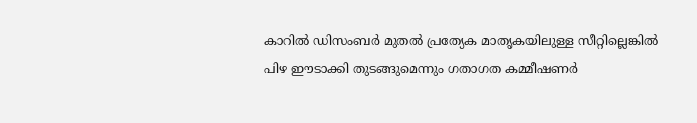കാറില്‍ ഡിസംബർ മുതൽ പ്രത്യേക മാതൃകയിലുള്ള സീറ്റില്ലെങ്കിൽ പിഴ ഈടാക്കി തുടങ്ങുമെന്നും ഗതാഗത കമ്മീഷണർ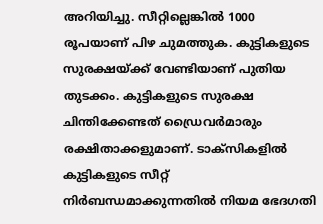അറിയിച്ചു. സീറ്റില്ലെങ്കിൽ 1000 രൂപയാണ് പിഴ ചുമത്തുക. കുട്ടികളുടെ സുരക്ഷയ്ക്ക് വേണ്ടിയാണ് പുതിയ തുടക്കം. കുട്ടികളുടെ സുരക്ഷ ചിന്തിക്കേണ്ടത് ഡ്രൈവർമാരും രക്ഷിതാക്കളുമാണ്. ടാക്സികളിൽ കുട്ടികളുടെ സീറ്റ് നിർബന്ധമാക്കുന്നതിൽ നിയമ ഭേദഗതി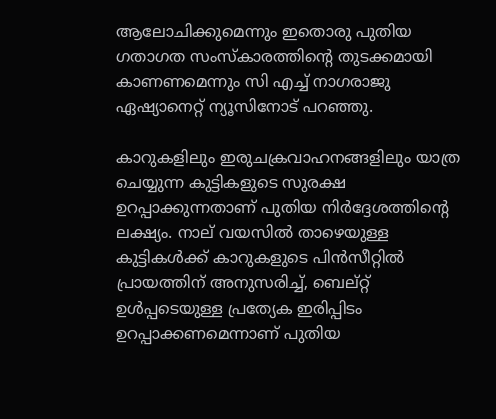ആലോചിക്കുമെന്നും ഇതൊരു പുതിയ ഗതാഗത സംസ്കാരത്തിൻ്റെ തുടക്കമായി കാണണമെന്നും സി എച്ച് നാഗരാജു ഏഷ്യാനെറ്റ് ന്യൂസിനോട് പറഞ്ഞു.

കാറുകളിലും ഇരുചക്രവാഹനങ്ങളിലും യാത്ര ചെയ്യുന്ന കുട്ടികളുടെ സുരക്ഷ ഉറപ്പാക്കുന്നതാണ് പുതിയ നിര്‍ദ്ദേശത്തിന്‍റെ ലക്ഷ്യം. നാല് വയസില്‍ താഴെയുള്ള കുട്ടികള്‍ക്ക് കാറുകളുടെ പിന്‍സീറ്റില്‍ പ്രായത്തിന് അനുസരിച്ച്, ബെല്റ്റ് ഉള്‍പ്പടെയുള്ള പ്രത്യേക ഇരിപ്പിടം ഉറപ്പാക്കണമെന്നാണ് പുതിയ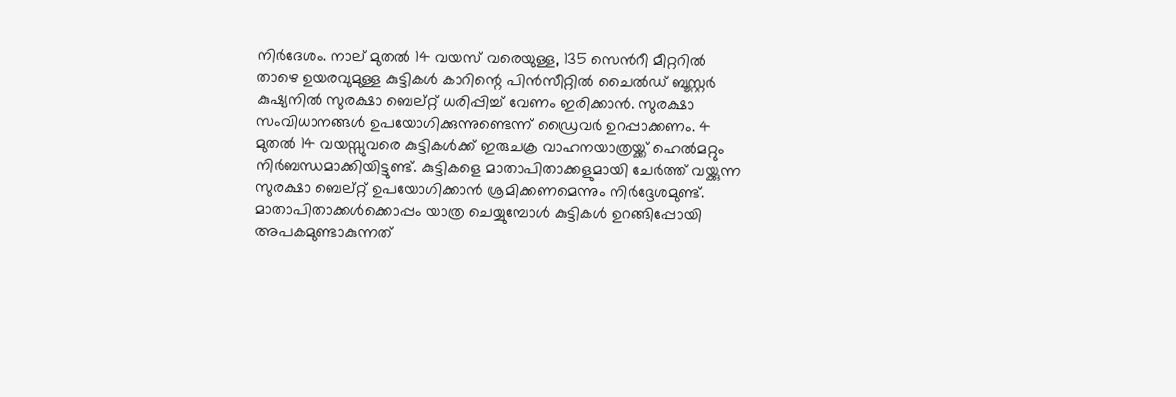നിർദേശം. നാല് മുതല്‍ 14 വയസ് വരെയുള്ള, 135 സെന്‍റീ മീറ്ററിൽ താഴെ ഉയരവുമുള്ള കുട്ടികള്‍ കാറിന്റെ പിന്‍സീറ്റില്‍ ചൈല്‍ഡ് ബൂസ്റ്റര്‍ കുഷ്യനില്‍ സുരക്ഷാ ബെല്റ്റ് ധരിപ്പിച്ച് വേണം ഇരിക്കാന്‍. സുരക്ഷാ സംവിധാനങ്ങള്‍ ഉപയോഗിക്കുന്നുണ്ടെന്ന് ഡ്രൈവര്‍ ഉറപ്പാക്കണം. 4 മുതൽ 14 വയസ്സുവരെ കുട്ടികൾക്ക് ഇരുചക്ര വാഹനയാത്രയ്ക്ക് ഹെൽമറ്റും നിർബന്ധമാക്കിയിട്ടുണ്ട്. കുട്ടികളെ മാതാപിതാക്കളുമായി ചേര്‍ത്ത് വയ്ക്കുന്ന സുരക്ഷാ ബെല്റ്റ് ഉപയോഗിക്കാന്‍ ശ്രമിക്കണമെന്നും നിര്‍ദ്ദേശമുണ്ട്. മാതാപിതാക്കള്‍ക്കൊപ്പം യാത്ര ചെയ്യുമ്പോള്‍ കുട്ടികള്‍ ഉറങ്ങിപ്പോയി അപകമുണ്ടാകുന്നത്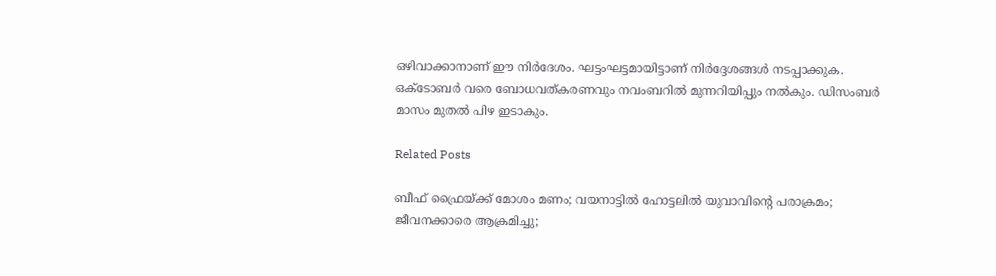ഒഴിവാക്കാനാണ് ഈ നിര്‍ദേശം. ഘട്ടംഘട്ടമായിട്ടാണ് നിര്‍ദ്ദേശങ്ങള്‍ നടപ്പാക്കുക. ഒക്ടോബർ വരെ ബോധവത്കരണവും നവംബറിൽ മുന്നറിയിപ്പും നല്‍കും. ഡിസംബര്‍ മാസം മുതല്‍ പിഴ ഇടാകും.

Related Posts

ബീഫ് ഫ്രൈയ്ക്ക് മോശം മണം; വയനാട്ടില്‍ ഹോട്ടലില്‍ യുവാവിന്റെ പരാക്രമം; ജീവനക്കാരെ ആക്രമിച്ചു;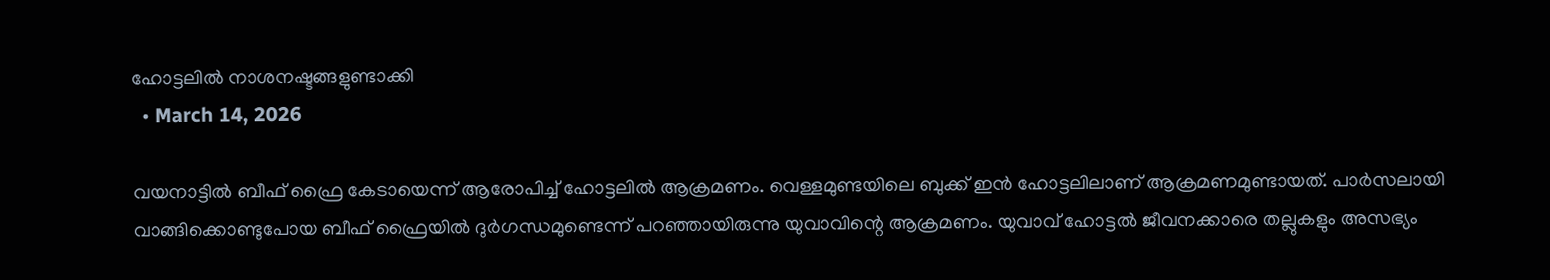ഹോട്ടലില്‍ നാശനഷ്ടങ്ങളുണ്ടാക്കി
  • March 14, 2026

വയനാട്ടില്‍ ബീഫ് ഫ്രൈ കേടായെന്ന് ആരോപിച്ച് ഹോട്ടലില്‍ ആക്രമണം. വെള്ളമുണ്ടയിലെ ബുക്ക് ഇന്‍ ഹോട്ടലിലാണ് ആക്രമണമുണ്ടായത്. പാര്‍സലായി വാങ്ങിക്കൊണ്ടുപോയ ബീഫ് ഫ്രൈയില്‍ ദുര്‍ഗന്ധമുണ്ടെന്ന് പറഞ്ഞായിരുന്നു യുവാവിന്റെ ആക്രമണം. യുവാവ് ഹോട്ടല്‍ ജീവനക്കാരെ തല്ലുകളും അസഭ്യം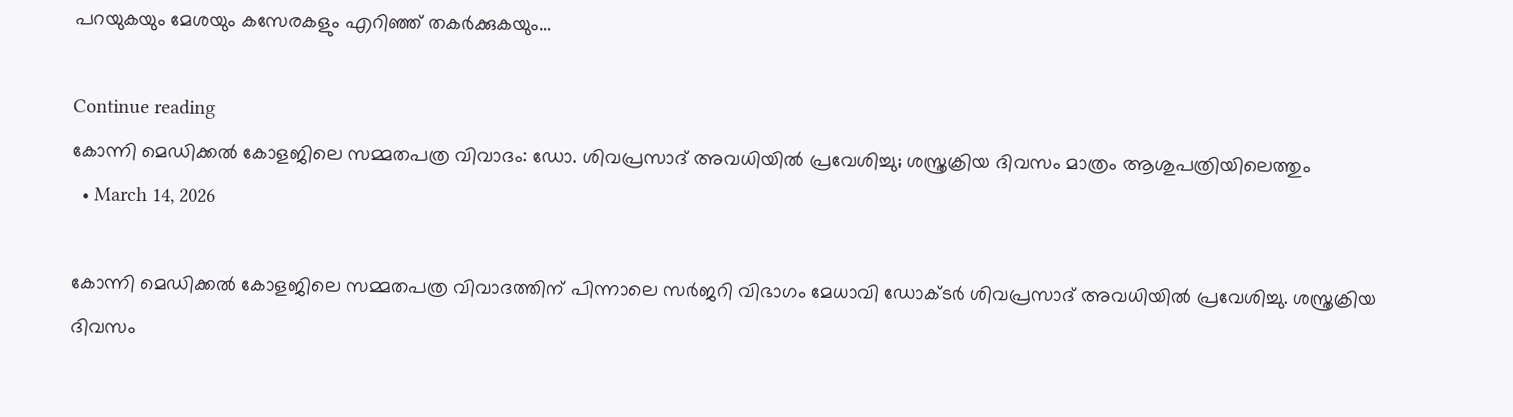പറയുകയും മേശയും കസേരകളും എറിഞ്ഞ് തകര്‍ക്കുകയും…

Continue reading
കോന്നി മെഡിക്കല്‍ കോളജിലെ സമ്മതപത്ര വിവാദം: ഡോ. ശിവപ്രസാദ് അവധിയില്‍ പ്രവേശിച്ചു; ശസ്ത്രക്രിയ ദിവസം മാത്രം ആശുപത്രിയിലെത്തും
  • March 14, 2026

കോന്നി മെഡിക്കല്‍ കോളജിലെ സമ്മതപത്ര വിവാദത്തിന് പിന്നാലെ സര്‍ജറി വിഭാഗം മേധാവി ഡോക്ടര്‍ ശിവപ്രസാദ് അവധിയില്‍ പ്രവേശിച്ചു. ശസ്ത്രക്രിയ ദിവസം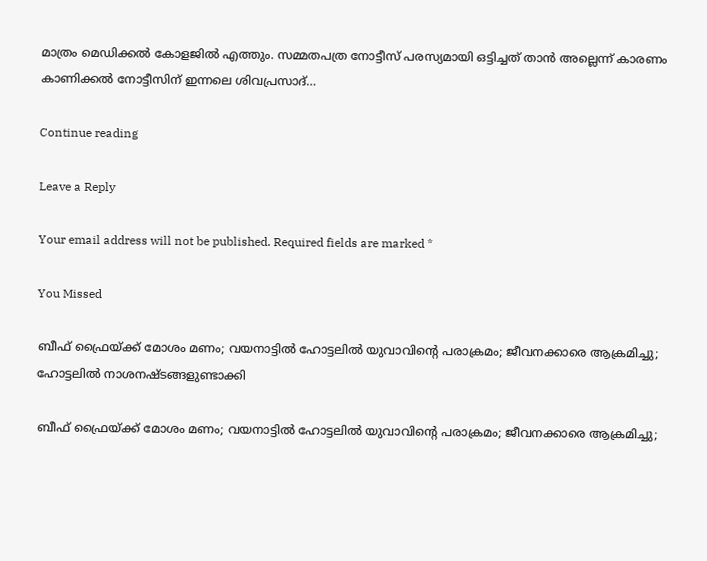മാത്രം മെഡിക്കല്‍ കോളജില്‍ എത്തും. സമ്മതപത്ര നോട്ടീസ് പരസ്യമായി ഒട്ടിച്ചത് താന്‍ അല്ലെന്ന് കാരണം കാണിക്കല്‍ നോട്ടീസിന് ഇന്നലെ ശിവപ്രസാദ്…

Continue reading

Leave a Reply

Your email address will not be published. Required fields are marked *

You Missed

ബീഫ് ഫ്രൈയ്ക്ക് മോശം മണം; വയനാട്ടില്‍ ഹോട്ടലില്‍ യുവാവിന്റെ പരാക്രമം; ജീവനക്കാരെ ആക്രമിച്ചു; ഹോട്ടലില്‍ നാശനഷ്ടങ്ങളുണ്ടാക്കി

ബീഫ് ഫ്രൈയ്ക്ക് മോശം മണം; വയനാട്ടില്‍ ഹോട്ടലില്‍ യുവാവിന്റെ പരാക്രമം; ജീവനക്കാരെ ആക്രമിച്ചു;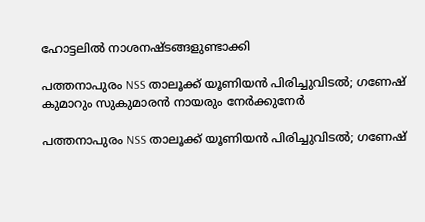ഹോട്ടലില്‍ നാശനഷ്ടങ്ങളുണ്ടാക്കി

പത്തനാപുരം NSS താലൂക്ക് യൂണിയൻ പിരിച്ചുവിടൽ; ഗണേഷ് കുമാറും സുകുമാരൻ നായരും നേർക്കുനേർ

പത്തനാപുരം NSS താലൂക്ക് യൂണിയൻ പിരിച്ചുവിടൽ; ഗണേഷ്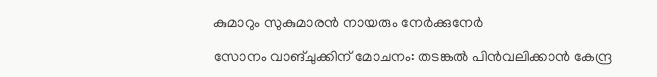കുമാറും സുകുമാരൻ നായരും നേർക്കുനേർ

സോനം വാങ്ചുക്കിന് മോചനം: തടങ്കൽ പിൻവലിക്കാൻ കേന്ദ്ര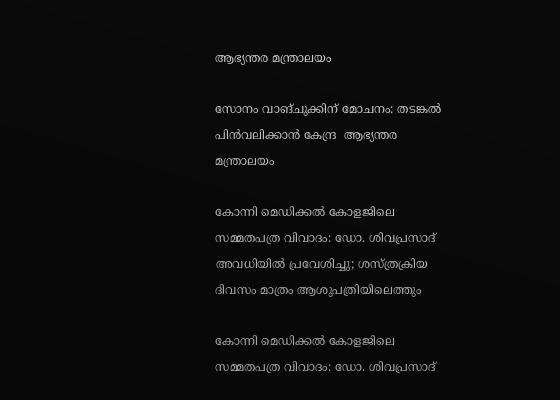ആഭ്യന്തര മന്ത്രാലയം

സോനം വാങ്ചുക്കിന് മോചനം: തടങ്കൽ പിൻവലിക്കാൻ കേന്ദ്ര  ആഭ്യന്തര മന്ത്രാലയം

കോന്നി മെഡിക്കല്‍ കോളജിലെ സമ്മതപത്ര വിവാദം: ഡോ. ശിവപ്രസാദ് അവധിയില്‍ പ്രവേശിച്ചു; ശസ്ത്രക്രിയ ദിവസം മാത്രം ആശുപത്രിയിലെത്തും

കോന്നി മെഡിക്കല്‍ കോളജിലെ സമ്മതപത്ര വിവാദം: ഡോ. ശിവപ്രസാദ്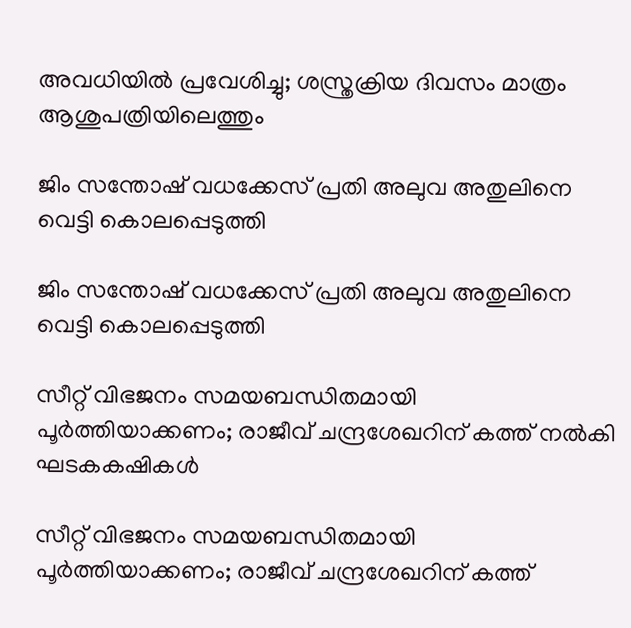അവധിയില്‍ പ്രവേശിച്ചു; ശസ്ത്രക്രിയ ദിവസം മാത്രം ആശുപത്രിയിലെത്തും

ജിം സന്തോഷ് വധക്കേസ് പ്രതി അലുവ അതുലിനെ വെട്ടി കൊലപ്പെടുത്തി

ജിം സന്തോഷ് വധക്കേസ് പ്രതി അലുവ അതുലിനെ വെട്ടി കൊലപ്പെടുത്തി

സീറ്റ് വിഭജനം സമയബന്ധിതമായി പൂര്‍ത്തിയാക്കണം; രാജീവ് ചന്ദ്രശേഖറിന് കത്ത് നല്‍കി ഘടകകഷികള്‍

സീറ്റ് വിഭജനം സമയബന്ധിതമായി പൂര്‍ത്തിയാക്കണം; രാജീവ് ചന്ദ്രശേഖറിന് കത്ത്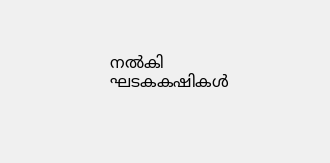നല്‍കി ഘടകകഷികള്‍